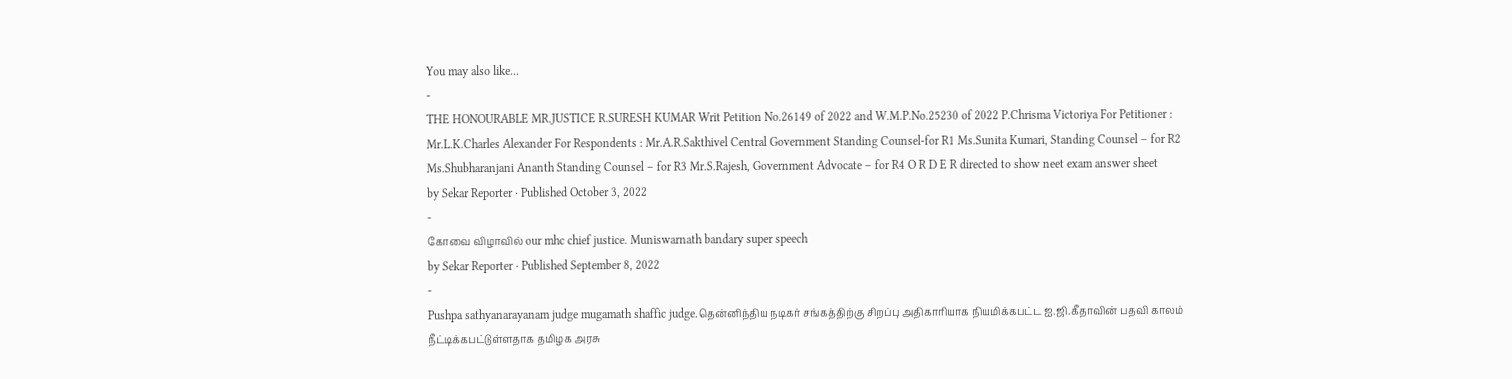You may also like...
-
THE HONOURABLE MR.JUSTICE R.SURESH KUMAR Writ Petition No.26149 of 2022 and W.M.P.No.25230 of 2022 P.Chrisma Victoriya For Petitioner : Mr.L.K.Charles Alexander For Respondents : Mr.A.R.Sakthivel Central Government Standing Counsel-for R1 Ms.Sunita Kumari, Standing Counsel – for R2 Ms.Shubharanjani Ananth Standing Counsel – for R3 Mr.S.Rajesh, Government Advocate – for R4 O R D E R directed to show neet exam answer sheet
by Sekar Reporter · Published October 3, 2022
-
கோவை விழாவில் our mhc chief justice. Muniswarnath bandary super speech
by Sekar Reporter · Published September 8, 2022
-
Pushpa sathyanarayanam judge mugamath shaffic judge.தென்னிந்திய நடிகர் சங்கத்திற்கு சிறப்பு அதிகாரியாக நியமிக்கபட்ட ஐ.ஜி.கீதாவின் பதவி காலம் நீட்டிக்கபட்டுள்ளதாக தமிழக அரசு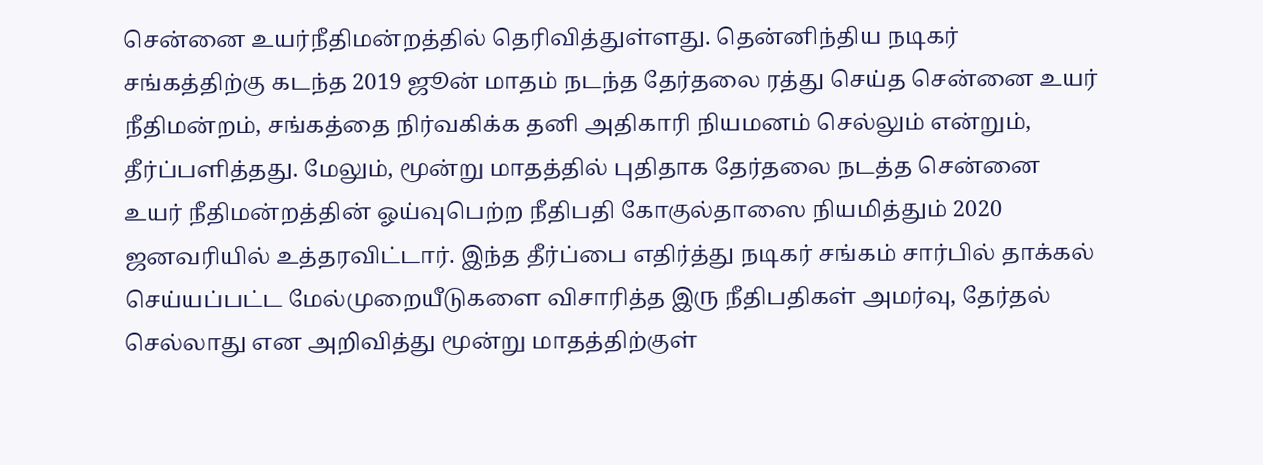சென்னை உயர்நீதிமன்றத்தில் தெரிவித்துள்ளது. தென்னிந்திய நடிகர் சங்கத்திற்கு கடந்த 2019 ஜூன் மாதம் நடந்த தேர்தலை ரத்து செய்த சென்னை உயர் நீதிமன்றம், சங்கத்தை நிர்வகிக்க தனி அதிகாரி நியமனம் செல்லும் என்றும், தீர்ப்பளித்தது. மேலும், மூன்று மாதத்தில் புதிதாக தேர்தலை நடத்த சென்னை உயர் நீதிமன்றத்தின் ஓய்வுபெற்ற நீதிபதி கோகுல்தாஸை நியமித்தும் 2020 ஜனவரியில் உத்தரவிட்டார். இந்த தீர்ப்பை எதிர்த்து நடிகர் சங்கம் சார்பில் தாக்கல் செய்யப்பட்ட மேல்முறையீடுகளை விசாரித்த இரு நீதிபதிகள் அமர்வு, தேர்தல் செல்லாது என அறிவித்து மூன்று மாதத்திற்குள்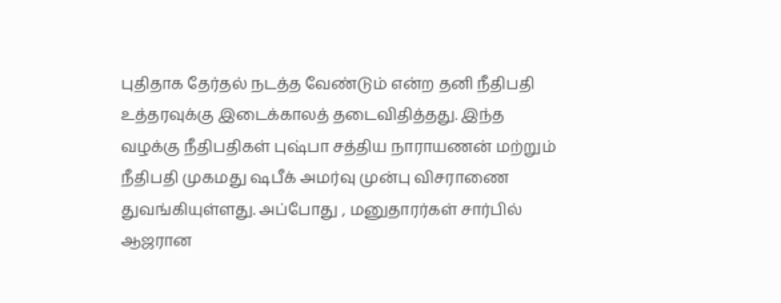புதிதாக தேர்தல் நடத்த வேண்டும் என்ற தனி நீதிபதி உத்தரவுக்கு இடைக்காலத் தடைவிதித்தது. இந்த வழக்கு நீதிபதிகள் புஷ்பா சத்திய நாராயணன் மற்றும் நீதிபதி முகமது ஷபீக் அமர்வு முன்பு விசராணை துவங்கியுள்ளது. அப்போது , மனுதாரர்கள் சார்பில் ஆஜரான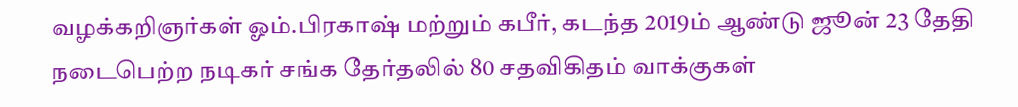வழக்கறிஞர்கள் ஓம்.பிரகாஷ் மற்றும் கபீர், கடந்த 2019ம் ஆண்டு ஜூன் 23 தேதி நடைபெற்ற நடிகர் சங்க தேர்தலில் 80 சதவிகிதம் வாக்குகள்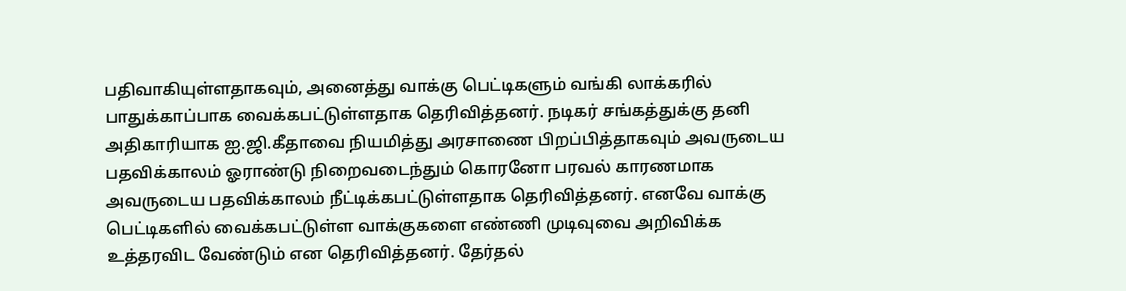பதிவாகியுள்ளதாகவும், அனைத்து வாக்கு பெட்டிகளும் வங்கி லாக்கரில் பாதுக்காப்பாக வைக்கபட்டுள்ளதாக தெரிவித்தனர். நடிகர் சங்கத்துக்கு தனி அதிகாரியாக ஐ.ஜி.கீதாவை நியமித்து அரசாணை பிறப்பித்தாகவும் அவருடைய பதவிக்காலம் ஓராண்டு நிறைவடைந்தும் கொரனோ பரவல் காரணமாக அவருடைய பதவிக்காலம் நீட்டிக்கபட்டுள்ளதாக தெரிவித்தனர். எனவே வாக்கு பெட்டிகளில் வைக்கபட்டுள்ள வாக்குகளை எண்ணி முடிவுவை அறிவிக்க உத்தரவிட வேண்டும் என தெரிவித்தனர். தேர்தல்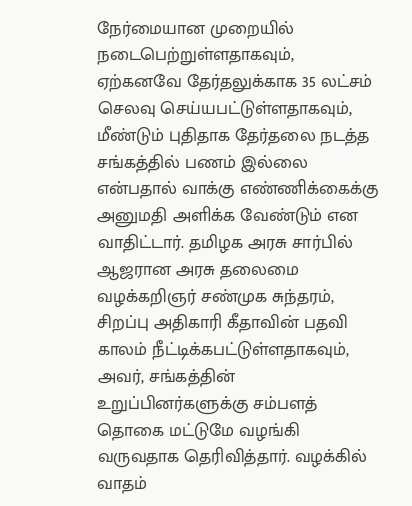நேர்மையான முறையில் நடைபெற்றுள்ளதாகவும், ஏற்கனவே தேர்தலுக்காக 35 லட்சம் செலவு செய்யபட்டுள்ளதாகவும், மீண்டும் புதிதாக தேர்தலை நடத்த சங்கத்தில் பணம் இல்லை என்பதால் வாக்கு எண்ணிக்கைக்கு அனுமதி அளிக்க வேண்டும் என வாதிட்டார். தமிழக அரசு சார்பில் ஆஜரான அரசு தலைமை வழக்கறிஞர் சண்முக சுந்தரம், சிறப்பு அதிகாரி கீதாவின் பதவி காலம் நீட்டிக்கபட்டுள்ளதாகவும், அவர், சங்கத்தின் உறுப்பினர்களுக்கு சம்பளத் தொகை மட்டுமே வழங்கி வருவதாக தெரிவித்தார். வழக்கில் வாதம்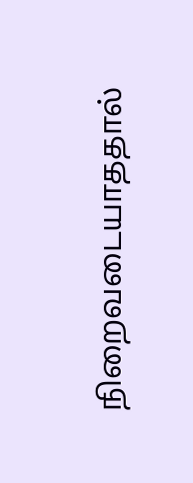நிறைவடையாததால்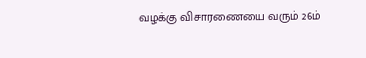வழக்கு விசாரணையை வரும் 26ம்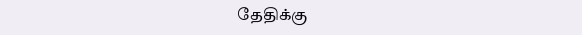தேதிக்கு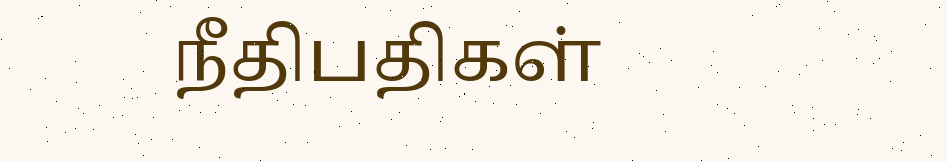நீதிபதிகள்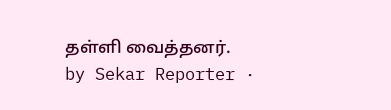தள்ளி வைத்தனர்.
by Sekar Reporter ·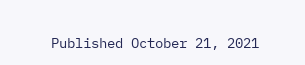Published October 21, 2021